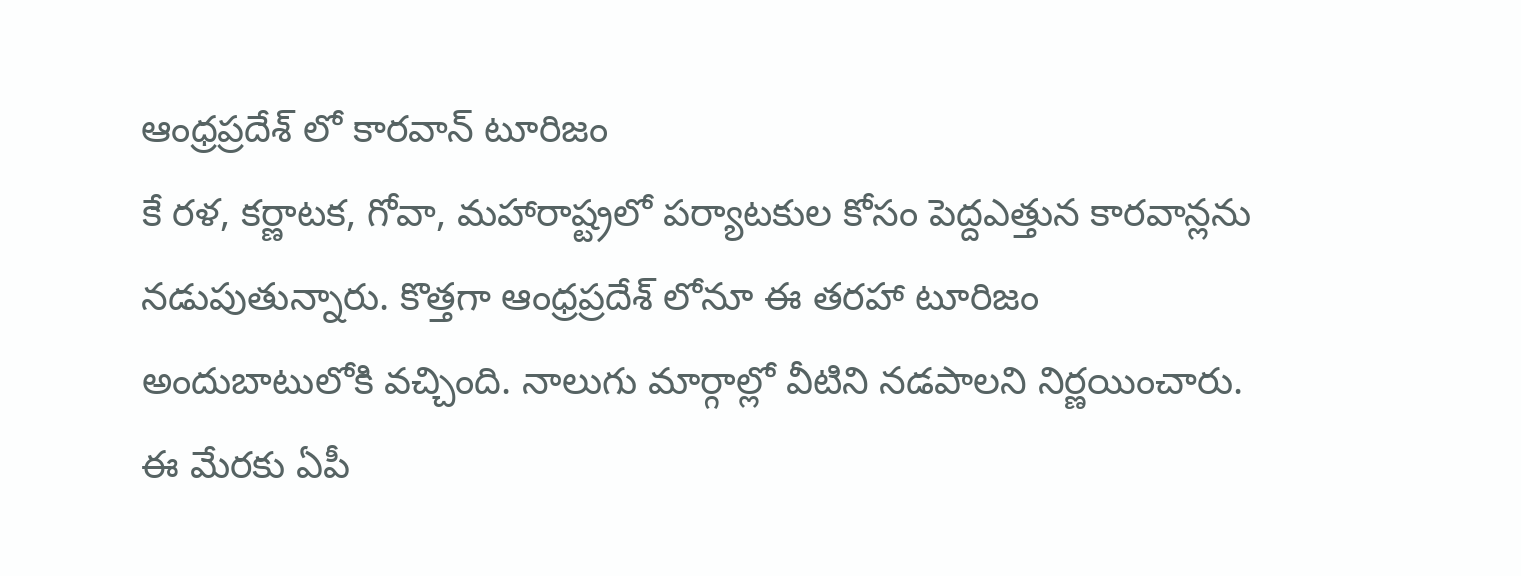ఆంధ్రప్రదేశ్ లో కారవాన్ టూరిజం
కే రళ, కర్ణాటక, గోవా, మహారాష్ట్రలో పర్యాటకుల కోసం పెద్దఎత్తున కారవాన్లను నడుపుతున్నారు. కొత్తగా ఆంధ్రప్రదేశ్ లోనూ ఈ తరహా టూరిజం అందుబాటులోకి వచ్చింది. నాలుగు మార్గాల్లో వీటిని నడపాలని నిర్ణయించారు. ఈ మేరకు ఏపీ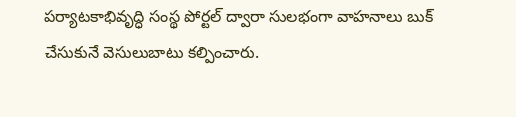పర్యాటకాభివృద్ధి సంస్థ పోర్టల్ ద్వారా సులభంగా వాహనాలు బుక్ చేసుకునే వెసులుబాటు కల్పించారు.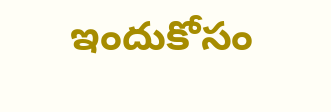ఇందుకోసం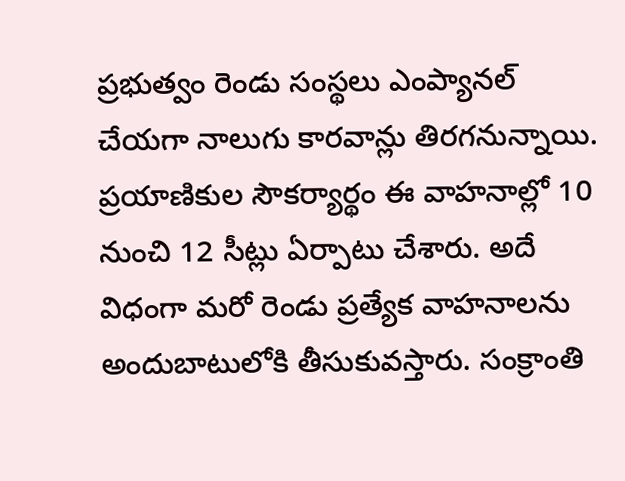ప్రభుత్వం రెండు సంస్థలు ఎంప్యానల్ చేయగా నాలుగు కారవాన్లు తిరగనున్నాయి. ప్రయాణికుల సౌకర్యార్థం ఈ వాహనాల్లో 10 నుంచి 12 సీట్లు ఏర్పాటు చేశారు. అదే విధంగా మరో రెండు ప్రత్యేక వాహనాలను అందుబాటులోకి తీసుకువస్తారు. సంక్రాంతి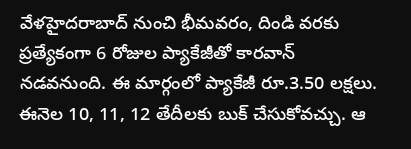వేళహైదరాబాద్ నుంచి భీమవరం, దిండి వరకు ప్రత్యేకంగా 6 రోజుల ప్యాకేజీతో కారవాన్ నడవనుంది. ఈ మార్గంలో ప్యాకేజీ రూ.3.50 లక్షలు. ఈనెల 10, 11, 12 తేదీలకు బుక్ చేసుకోవచ్చు. ఆ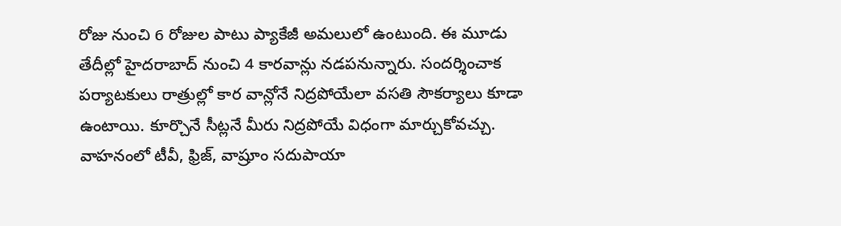రోజు నుంచి 6 రోజుల పాటు ప్యాకేజీ అమలులో ఉంటుంది. ఈ మూడు తేదీల్లో హైదరాబాద్ నుంచి 4 కారవాన్లు నడపనున్నారు. సందర్శించాక పర్యాటకులు రాత్రుల్లో కార వాన్లోనే నిద్రపోయేలా వసతి సౌకర్యాలు కూడా ఉంటాయి. కూర్చొనే సీట్లనే మీరు నిద్రపోయే విధంగా మార్చుకోవచ్చు. వాహనంలో టీవీ, ఫ్రిజ్, వాష్రూం సదుపాయా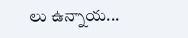లు ఉన్నాయ...